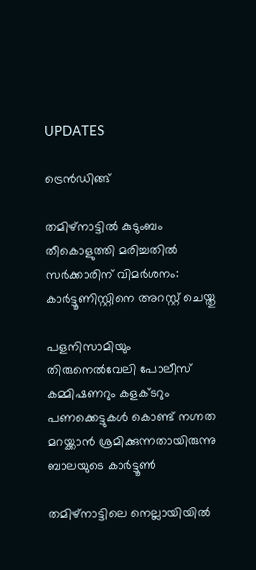UPDATES

ട്രെന്‍ഡിങ്ങ്

തമിഴ്‌നാട്ടില്‍ കുടുംബം തീകൊളുത്തി മരിച്ചതില്‍ സര്‍ക്കാരിന് വിമര്‍ശനം: കാര്‍ട്ടൂണിസ്റ്റിനെ അറസ്റ്റ് ചെയ്തു

പളനിസാമിയും തിരുനെല്‍വേലി പോലീസ് കമ്മിഷണറും കളക്ടറും പണക്കെട്ടുകള്‍ കൊണ്ട് നഗ്നത മറയ്ക്കാന്‍ ശ്രമിക്കുന്നതായിരുന്നു ബാലയുടെ കാര്‍ട്ടൂണ്‍

തമിഴ്‌നാട്ടിലെ നെല്ലായിയില്‍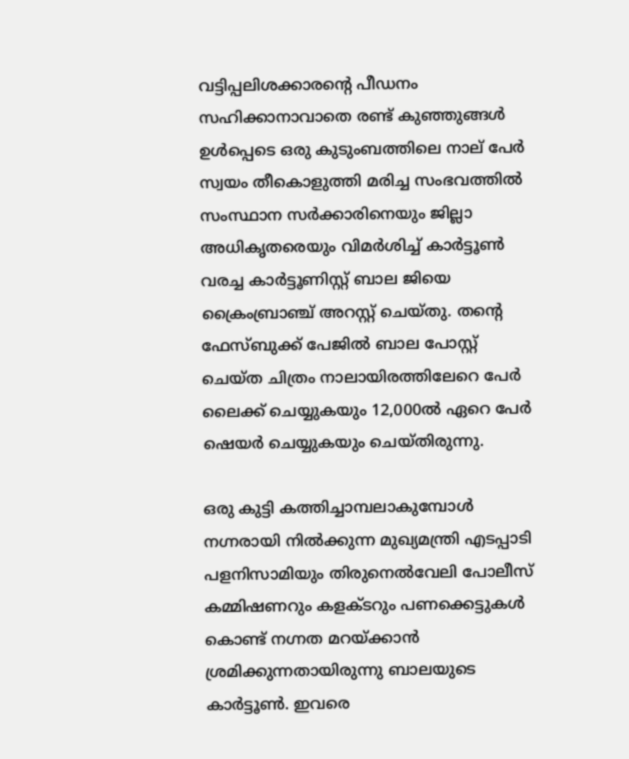വട്ടിപ്പലിശക്കാരന്റെ പീഡനം സഹിക്കാനാവാതെ രണ്ട് കുഞ്ഞുങ്ങള്‍ ഉള്‍പ്പെടെ ഒരു കുടുംബത്തിലെ നാല് പേര്‍ സ്വയം തീകൊളുത്തി മരിച്ച സംഭവത്തില്‍ സംസ്ഥാന സര്‍ക്കാരിനെയും ജില്ലാ അധികൃതരെയും വിമര്‍ശിച്ച് കാര്‍ട്ടൂണ്‍ വരച്ച കാര്‍ട്ടൂണിസ്റ്റ് ബാല ജിയെ ക്രൈംബ്രാഞ്ച് അറസ്റ്റ് ചെയ്തു. തന്റെ ഫേസ്ബുക്ക് പേജില്‍ ബാല പോസ്റ്റ് ചെയ്ത ചിത്രം നാലായിരത്തിലേറെ പേര്‍ ലൈക്ക് ചെയ്യുകയും 12,000ല്‍ ഏറെ പേര്‍ ഷെയര്‍ ചെയ്യുകയും ചെയ്തിരുന്നു.

ഒരു കുട്ടി കത്തിച്ചാമ്പലാകുമ്പോള്‍ നഗ്നരായി നില്‍ക്കുന്ന മുഖ്യമന്ത്രി എടപ്പാടി പളനിസാമിയും തിരുനെല്‍വേലി പോലീസ് കമ്മിഷണറും കളക്ടറും പണക്കെട്ടുകള്‍ കൊണ്ട് നഗ്നത മറയ്ക്കാന്‍ ശ്രമിക്കുന്നതായിരുന്നു ബാലയുടെ കാര്‍ട്ടൂണ്‍. ഇവരെ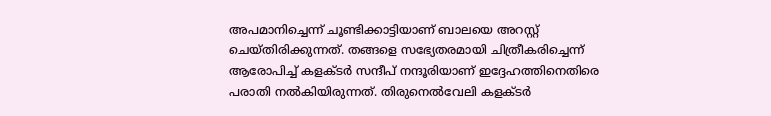അപമാനിച്ചെന്ന് ചൂണ്ടിക്കാട്ടിയാണ് ബാലയെ അറസ്റ്റ് ചെയ്തിരിക്കുന്നത്. തങ്ങളെ സഭ്യേതരമായി ചിത്രീകരിച്ചെന്ന് ആരോപിച്ച് കളക്ടര്‍ സന്ദീപ് നന്ദൂരിയാണ് ഇദ്ദേഹത്തിനെതിരെ പരാതി നല്‍കിയിരുന്നത്. തിരുനെല്‍വേലി കളക്ടര്‍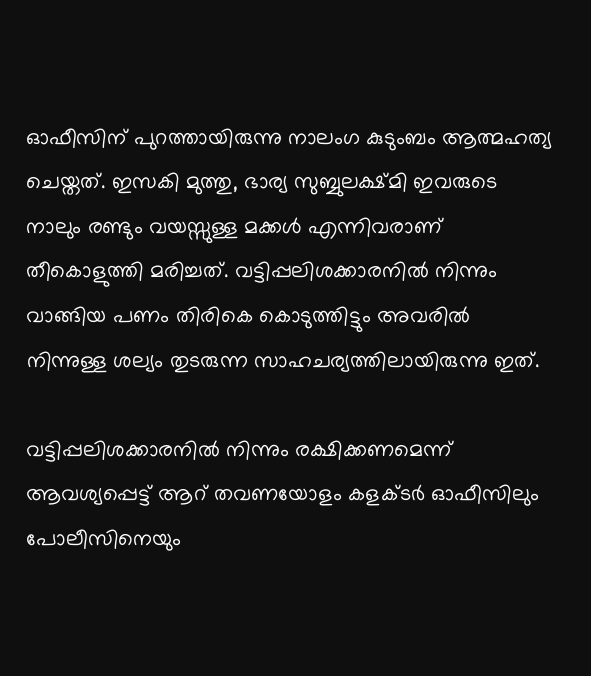ഓഫീസിന് പുറത്തായിരുന്നു നാലംഗ കുടുംബം ആത്മഹത്യ ചെയ്തത്. ഇസകി മുത്തു, ഭാര്യ സുബ്ബുലക്ഷ്മി ഇവരുടെ നാലും രണ്ടും വയസ്സുള്ള മക്കള്‍ എന്നിവരാണ് തീകൊളുത്തി മരിച്ചത്. വട്ടിപ്പലിശക്കാരനില്‍ നിന്നും വാങ്ങിയ പണം തിരികെ കൊടുത്തിട്ടും അവരില്‍ നിന്നുള്ള ശല്യം തുടരുന്ന സാഹചര്യത്തിലായിരുന്നു ഇത്.

വട്ടിപ്പലിശക്കാരനില്‍ നിന്നും രക്ഷിക്കണമെന്ന് ആവശ്യപ്പെട്ട് ആറ് തവണയോളം കളക്ടര്‍ ഓഫീസിലും പോലീസിനെയും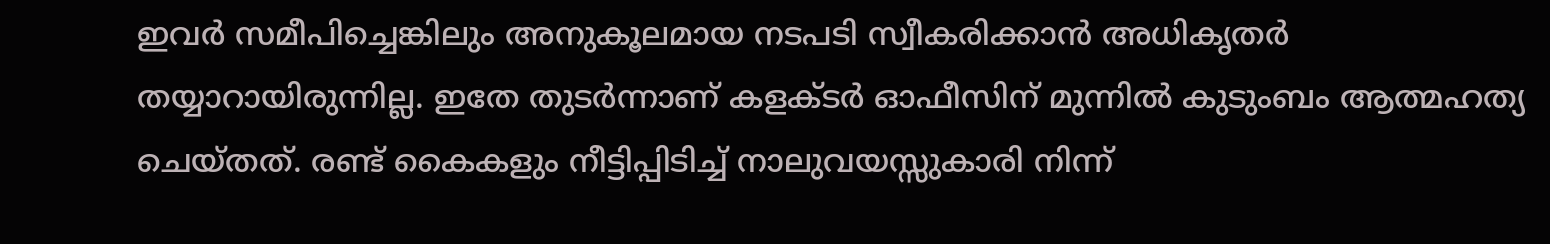ഇവര്‍ സമീപിച്ചെങ്കിലും അനുകൂലമായ നടപടി സ്വീകരിക്കാന്‍ അധികൃതര്‍ തയ്യാറായിരുന്നില്ല. ഇതേ തുടര്‍ന്നാണ് കളക്ടര്‍ ഓഫീസിന് മുന്നില്‍ കുടുംബം ആത്മഹത്യ ചെയ്തത്. രണ്ട് കൈകളും നീട്ടിപ്പിടിച്ച് നാലുവയസ്സുകാരി നിന്ന്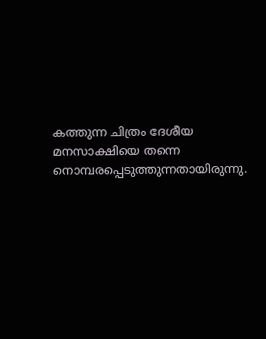കത്തുന്ന ചിത്രം ദേശീയ മനസാക്ഷിയെ തന്നെ നൊമ്പരപ്പെടുത്തുന്നതായിരുന്നു.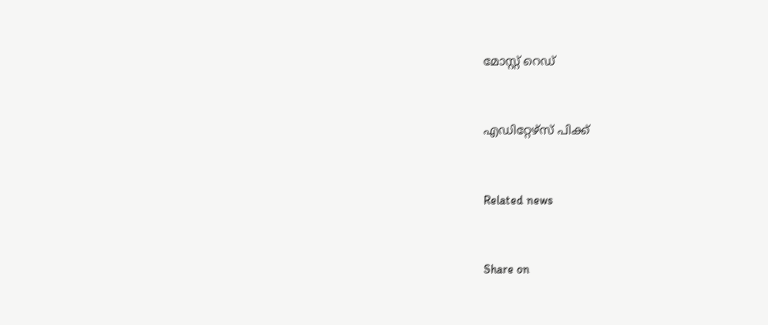മോസ്റ്റ് റെഡ്


എഡിറ്റേഴ്സ് പിക്ക്


Related news


Share on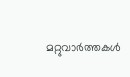മറ്റുവാര്‍ത്തകള്‍